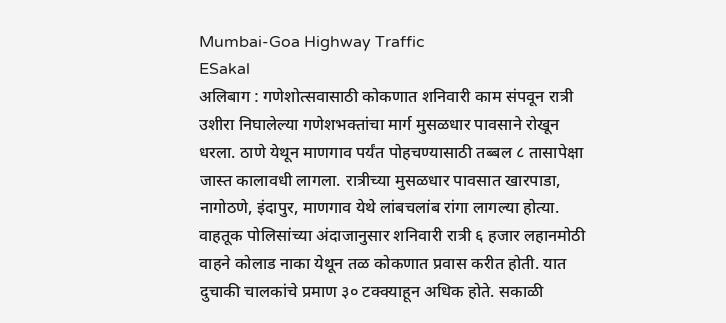Mumbai-Goa Highway Traffic
ESakal
अलिबाग : गणेशोत्सवासाठी कोकणात शनिवारी काम संपवून रात्री उशीरा निघालेल्या गणेशभक्तांचा मार्ग मुसळधार पावसाने रोखून धरला. ठाणे येथून माणगाव पर्यंत पोहचण्यासाठी तब्बल ८ तासापेक्षा जास्त कालावधी लागला. रात्रीच्या मुसळधार पावसात खारपाडा, नागोठणे, इंदापुर, माणगाव येथे लांबचलांब रांगा लागल्या होत्या. वाहतूक पोलिसांच्या अंदाजानुसार शनिवारी रात्री ६ हजार लहानमोठी वाहने कोलाड नाका येथून तळ कोकणात प्रवास करीत होती. यात दुचाकी चालकांचे प्रमाण ३० टक्क्याहून अधिक होते. सकाळी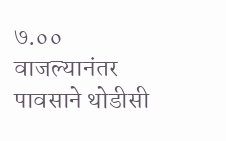७.०० वाजल्यानंतर पावसाने थोडीसी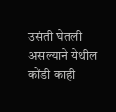उसंती घेतली असल्याने येथील कोंडी काही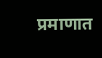प्रमाणात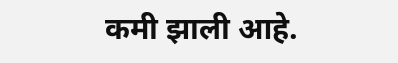कमी झाली आहे.